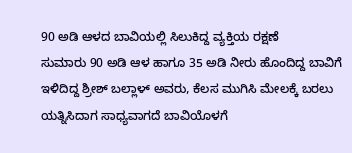90 ಅಡಿ ಆಳದ ಬಾವಿಯಲ್ಲಿ ಸಿಲುಕಿದ್ದ ವ್ಯಕ್ತಿಯ ರಕ್ಷಣೆ
ಸುಮಾರು 90 ಅಡಿ ಆಳ ಹಾಗೂ 35 ಅಡಿ ನೀರು ಹೊಂದಿದ್ದ ಬಾವಿಗೆ ಇಳಿದಿದ್ದ ಶ್ರೀಶ್ ಬಲ್ಲಾಳ್ ಅವರು, ಕೆಲಸ ಮುಗಿಸಿ ಮೇಲಕ್ಕೆ ಬರಲು ಯತ್ನಿಸಿದಾಗ ಸಾಧ್ಯವಾಗದೆ ಬಾವಿಯೊಳಗೆ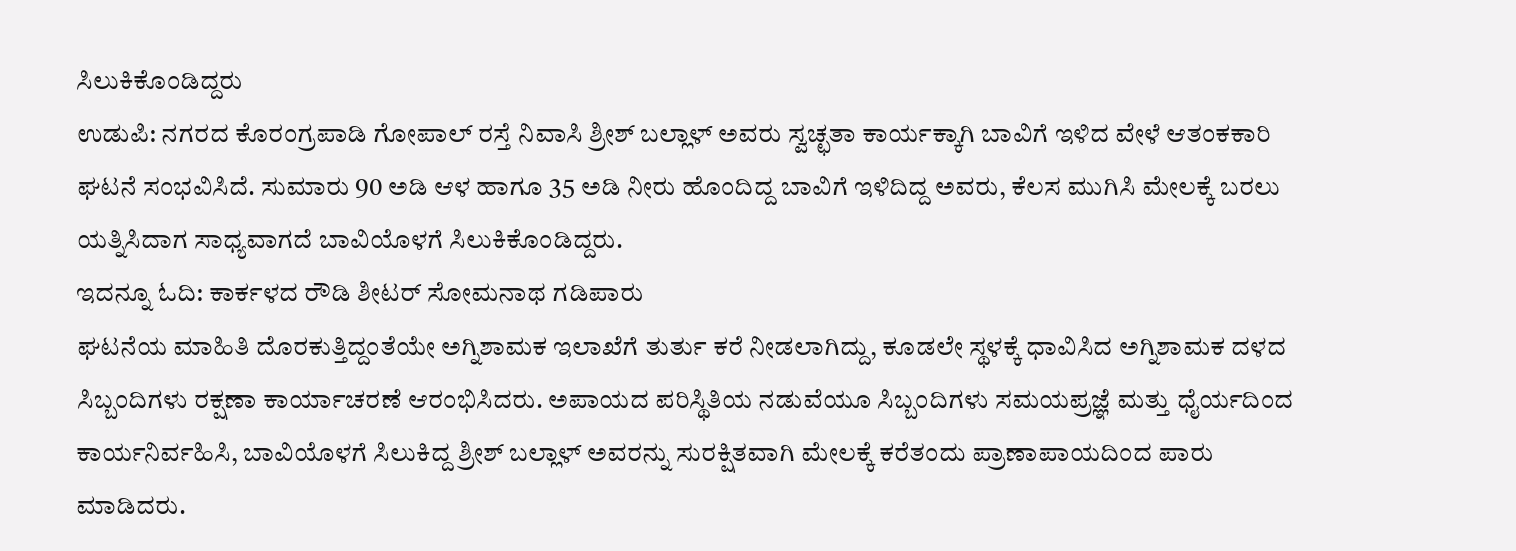ಸಿಲುಕಿಕೊಂಡಿದ್ದರು
ಉಡುಪಿ: ನಗರದ ಕೊರಂಗ್ರಪಾಡಿ ಗೋಪಾಲ್ ರಸ್ತೆ ನಿವಾಸಿ ಶ್ರೀಶ್ ಬಲ್ಲಾಳ್ ಅವರು ಸ್ವಚ್ಛತಾ ಕಾರ್ಯಕ್ಕಾಗಿ ಬಾವಿಗೆ ಇಳಿದ ವೇಳೆ ಆತಂಕಕಾರಿ ಘಟನೆ ಸಂಭವಿಸಿದೆ. ಸುಮಾರು 90 ಅಡಿ ಆಳ ಹಾಗೂ 35 ಅಡಿ ನೀರು ಹೊಂದಿದ್ದ ಬಾವಿಗೆ ಇಳಿದಿದ್ದ ಅವರು, ಕೆಲಸ ಮುಗಿಸಿ ಮೇಲಕ್ಕೆ ಬರಲು ಯತ್ನಿಸಿದಾಗ ಸಾಧ್ಯವಾಗದೆ ಬಾವಿಯೊಳಗೆ ಸಿಲುಕಿಕೊಂಡಿದ್ದರು.
ಇದನ್ನೂ ಓದಿ: ಕಾರ್ಕಳದ ರೌಡಿ ಶೀಟರ್ ಸೋಮನಾಥ ಗಡಿಪಾರು
ಘಟನೆಯ ಮಾಹಿತಿ ದೊರಕುತ್ತಿದ್ದಂತೆಯೇ ಅಗ್ನಿಶಾಮಕ ಇಲಾಖೆಗೆ ತುರ್ತು ಕರೆ ನೀಡಲಾಗಿದ್ದು, ಕೂಡಲೇ ಸ್ಥಳಕ್ಕೆ ಧಾವಿಸಿದ ಅಗ್ನಿಶಾಮಕ ದಳದ ಸಿಬ್ಬಂದಿಗಳು ರಕ್ಷಣಾ ಕಾರ್ಯಾಚರಣೆ ಆರಂಭಿಸಿದರು. ಅಪಾಯದ ಪರಿಸ್ಥಿತಿಯ ನಡುವೆಯೂ ಸಿಬ್ಬಂದಿಗಳು ಸಮಯಪ್ರಜ್ಞೆ ಮತ್ತು ಧೈರ್ಯದಿಂದ ಕಾರ್ಯನಿರ್ವಹಿಸಿ, ಬಾವಿಯೊಳಗೆ ಸಿಲುಕಿದ್ದ ಶ್ರೀಶ್ ಬಲ್ಲಾಳ್ ಅವರನ್ನು ಸುರಕ್ಷಿತವಾಗಿ ಮೇಲಕ್ಕೆ ಕರೆತಂದು ಪ್ರಾಣಾಪಾಯದಿಂದ ಪಾರು ಮಾಡಿದರು.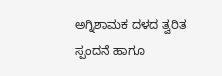ಅಗ್ನಿಶಾಮಕ ದಳದ ತ್ವರಿತ ಸ್ಪಂದನೆ ಹಾಗೂ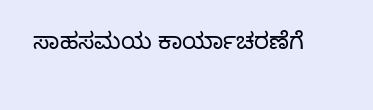ಸಾಹಸಮಯ ಕಾರ್ಯಾಚರಣೆಗೆ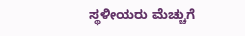ಸ್ಥಳೀಯರು ಮೆಚ್ಚುಗೆ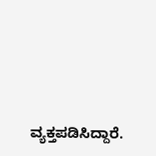ವ್ಯಕ್ತಪಡಿಸಿದ್ದಾರೆ.